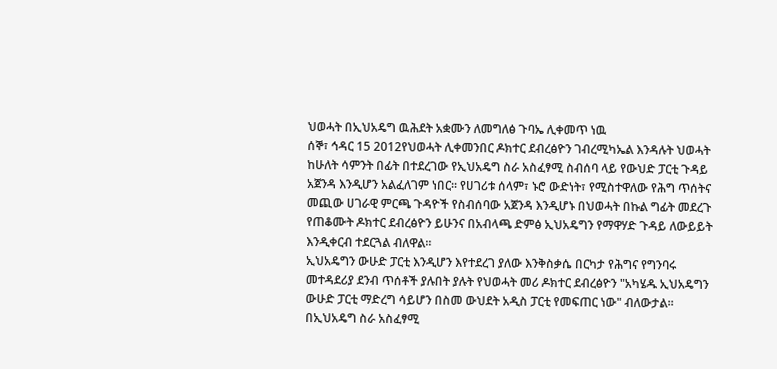ህወሓት በኢህአዴግ ዉሕደት አቋሙን ለመግለፅ ጉባኤ ሊቀመጥ ነዉ
ሰኞ፣ ኅዳር 15 2012የህወሓት ሊቀመንበር ዶክተር ደብረፅዮን ገብረሚካኤል እንዳሉት ህወሓት ከሁለት ሳምንት በፊት በተደረገው የኢህአዴግ ስራ አስፈፃሚ ስብሰባ ላይ የውህድ ፓርቲ ጉዳይ አጀንዳ እንዲሆን አልፈለገም ነበር፡፡ የሀገሪቱ ሰላም፣ ኑሮ ውድነት፣ የሚስተዋለው የሕግ ጥሰትና መጪው ሀገራዊ ምርጫ ጉዳዮች የስብሰባው አጀንዳ እንዲሆኑ በህወሓት በኩል ግፊት መደረጉ የጠቆሙት ዶክተር ደብረፅዮን ይሁንና በአብላጫ ድምፅ ኢህአዴግን የማዋሃድ ጉዳይ ለውይይት እንዲቀርብ ተደርጓል ብለዋል፡፡
ኢህአዴግን ውሁድ ፓርቲ እንዲሆን እየተደረገ ያለው እንቅስቃሴ በርካታ የሕግና የግንባሩ መተዳደሪያ ደንብ ጥሰቶች ያሉበት ያሉት የህወሓት መሪ ዶክተር ደብረፅዮን "አካሄዱ ኢህአዴግን ውሁድ ፓርቲ ማድረግ ሳይሆን በስመ ውህደት አዲስ ፓርቲ የመፍጠር ነው" ብለውታል፡፡
በኢህአዴግ ስራ አስፈፃሚ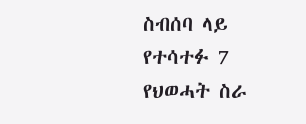ስብሰባ ላይ የተሳተፉ 7 የህወሓት ስራ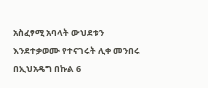አስፈፃሚ አባላት ውህደቱን እንደተቃወሙ የተናገሩት ሊቀ መንበሩ በኢህአዴግ በኩል 6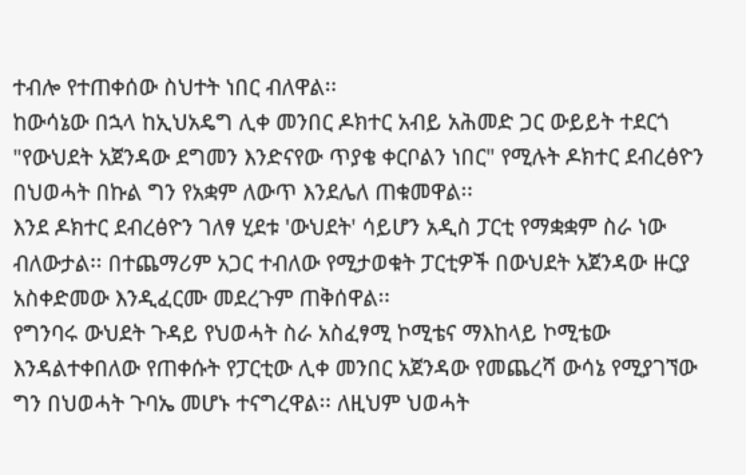ተብሎ የተጠቀሰው ስህተት ነበር ብለዋል፡፡
ከውሳኔው በኋላ ከኢህአዴግ ሊቀ መንበር ዶክተር አብይ አሕመድ ጋር ውይይት ተደርጎ "የውህደት አጀንዳው ደግመን እንድናየው ጥያቄ ቀርቦልን ነበር" የሚሉት ዶክተር ደብረፅዮን በህወሓት በኩል ግን የአቋም ለውጥ እንደሌለ ጠቁመዋል፡፡
እንደ ዶክተር ደብረፅዮን ገለፃ ሂደቱ 'ውህደት' ሳይሆን አዲስ ፓርቲ የማቋቋም ስራ ነው ብለውታል፡፡ በተጨማሪም አጋር ተብለው የሚታወቁት ፓርቲዎች በውህደት አጀንዳው ዙርያ አስቀድመው እንዲፈርሙ መደረጉም ጠቅሰዋል፡፡
የግንባሩ ውህደት ጉዳይ የህወሓት ስራ አስፈፃሚ ኮሚቴና ማእከላይ ኮሚቴው እንዳልተቀበለው የጠቀሱት የፓርቲው ሊቀ መንበር አጀንዳው የመጨረሻ ውሳኔ የሚያገኘው ግን በህወሓት ጉባኤ መሆኑ ተናግረዋል፡፡ ለዚህም ህወሓት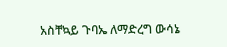አስቸኳይ ጉባኤ ለማድረግ ውሳኔ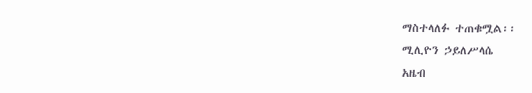ማስተላለፉ ተጠቁሟል፡፡
ሚሊዮን ኃይለሥላሴ
አዜብ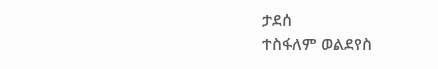ታደሰ
ተስፋለም ወልደየስ